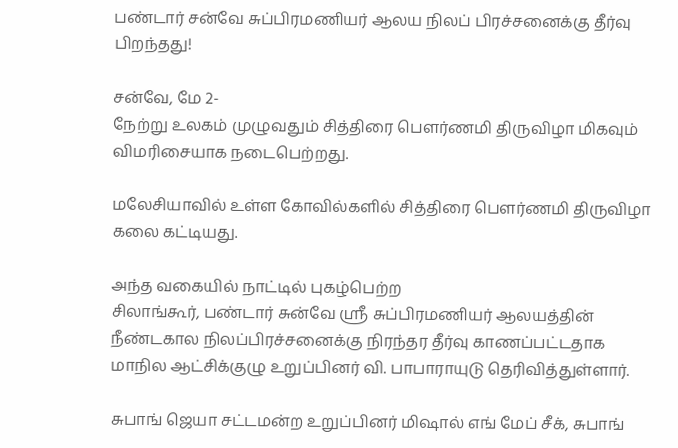பண்டார் சன்வே சுப்பிரமணியர் ஆலய நிலப் பிரச்சனைக்கு தீர்வு பிறந்தது!

சன்வே, மே 2-
நேற்று உலகம் முழுவதும் சித்திரை பெளர்ணமி திருவிழா மிகவும் விமரிசையாக நடைபெற்றது.

மலேசியாவில் உள்ள கோவில்களில் சித்திரை பெளர்ணமி திருவிழா கலை கட்டியது.

அந்த வகையில் நாட்டில் புகழ்பெற்ற
சிலாங்கூர், பண்டார் சுன்வே ஸ்ரீ சுப்பிரமணியர் ஆலயத்தின் நீண்டகால நிலப்பிரச்சனைக்கு நிரந்தர தீர்வு காணப்பட்டதாக மாநில ஆட்சிக்குழு உறுப்பினர் வி. பாபாராயுடு தெரிவித்துள்ளார்.

சுபாங் ஜெயா சட்டமன்ற உறுப்பினர் மிஷால் எங் மேப் சீக், சுபாங்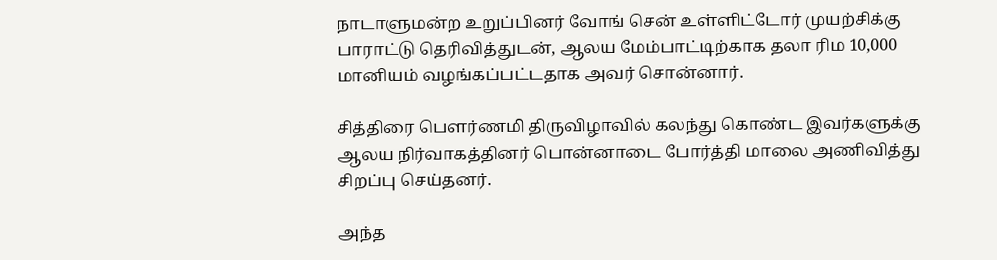நாடாளுமன்ற உறுப்பினர் வோங் சென் உள்ளிட்டோர் முயற்சிக்கு பாராட்டு தெரிவித்துடன், ஆலய மேம்பாட்டிற்காக தலா ரிம 10,000 மானியம் வழங்கப்பட்டதாக அவர் சொன்னார்.

சித்திரை பெளர்ணமி திருவிழாவில் கலந்து கொண்ட இவர்களுக்கு ஆலய நிர்வாகத்தினர் பொன்னாடை போர்த்தி மாலை அணிவித்து சிறப்பு செய்தனர்.

அந்த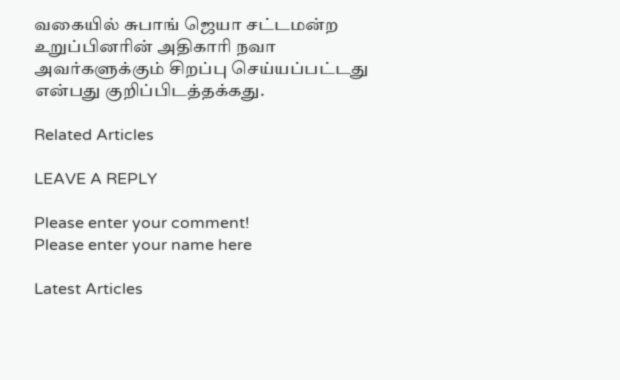வகையில் சுபாங் ஜெயா சட்டமன்ற உறுப்பினரின் அதிகாரி நவா அவர்களுக்கும் சிறப்பு செய்யப்பட்டது என்பது குறிப்பிடத்தக்கது.

Related Articles

LEAVE A REPLY

Please enter your comment!
Please enter your name here

Latest Articles